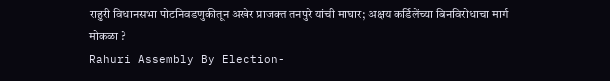राहुरी विधानसभा पोटनिवडणुकीतून अखेर प्राजक्त तनपुरे यांची माघार; अक्षय कर्डिलेंच्या बिनविरोधाचा मार्ग मोकळा ?
Rahuri Assembly By Election-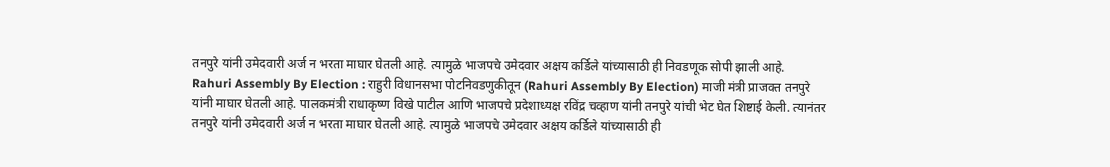तनपुरे यांनी उमेदवारी अर्ज न भरता माघार घेतली आहे. त्यामुळे भाजपचे उमेदवार अक्षय कर्डिले यांच्यासाठी ही निवडणूक सोपी झाली आहे.
Rahuri Assembly By Election : राहुरी विधानसभा पोटनिवडणुकीतून (Rahuri Assembly By Election) माजी मंत्री प्राजक्त तनपुरे यांनी माघार घेतली आहे. पालकमंत्री राधाकृष्ण विखे पाटील आणि भाजपचे प्रदेशाध्यक्ष रविंद्र चव्हाण यांनी तनपुरे यांची भेट घेत शिष्टाई केली. त्यानंतर तनपुरे यांनी उमेदवारी अर्ज न भरता माघार घेतली आहे. त्यामुळे भाजपचे उमेदवार अक्षय कर्डिले यांच्यासाठी ही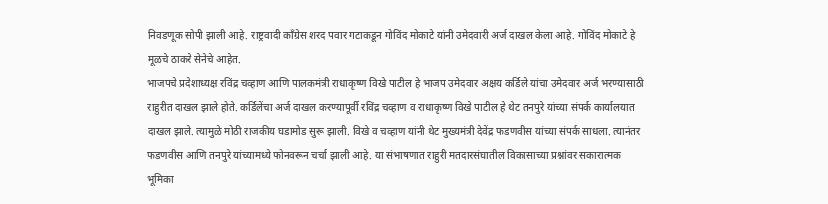निवडणूक सोपी झाली आहे. राष्ट्रवादी काँग्रेस शरद पवार गटाकडून गोविंद मोकाटे यांनी उमेदवारी अर्ज दाखल केला आहे. गोविंद मोकाटे हे मूळचे ठाकरे सेनेचे आहेत.
भाजपचे प्रदेशाध्यक्ष रविंद्र चव्हाण आणि पालकमंत्री राधाकृष्ण विखे पाटील हे भाजप उमेदवार अक्षय कर्डिले यांचा उमेदवार अर्ज भरण्यासाठी राहुरीत दाखल झाले होते. कर्डिलेंचा अर्ज दाखल करण्यापूर्वी रविंद्र चव्हाण व राधाकृष्ण विखे पाटील हे थेट तनपुरे यांच्या संपर्क कार्यालयात दाखल झाले. त्यामुळे मोठी राजकीय घडामोड सुरू झाली. विखे व चव्हाण यांनी थेट मुख्यमंत्री देवेंद्र फडणवीस यांच्या संपर्क साधला. त्यानंतर फडणवीस आणि तनपुरे यांच्यामध्ये फोनवरून चर्चा झाली आहे. या संभाषणात राहुरी मतदारसंघातील विकासाच्या प्रश्नांवर सकारात्मक भूमिका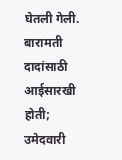घेतली गेली.
बारामती दादांसाठी आईसारखी होती; उमेदवारी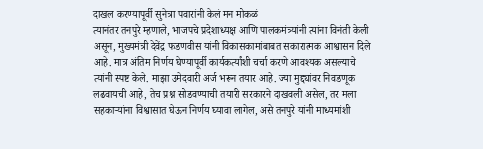दाखल करण्यापूर्वी सुनेत्रा पवारांनी केलं मन मोकळं
त्यानंतर तनपुरे म्हणाले, भाजपचे प्रदेशाध्यक्ष आणि पालकमंत्र्यांनी त्यांना विनंती केली असून, मुख्यमंत्री देवेंद्र फडणवीस यांनी विकासकामांबाबत सकारात्मक आश्वासन दिले आहे. मात्र अंतिम निर्णय घेण्यापूर्वी कार्यकर्त्यांशी चर्चा करणे आवश्यक असल्याचे त्यांनी स्पष्ट केले. माझा उमेदवारी अर्ज भरून तयार आहे. ज्या मुद्द्यांवर निवडणूक लढवायची आहे, तेच प्रश्न सोडवण्याची तयारी सरकारने दाखवली असेल, तर मला सहकाऱ्यांना विश्वासात घेऊन निर्णय घ्यावा लागेल, असे तनपुरे यांनी माध्यमांशी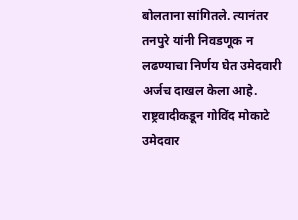बोलताना सांगितले. त्यानंतर तनपुरे यांनी निवडणूक न लढण्याचा निर्णय घेत उमेदवारी अर्जच दाखल केला आहे.
राष्ट्रवादीकडून गोविंद मोकाटे उमेदवार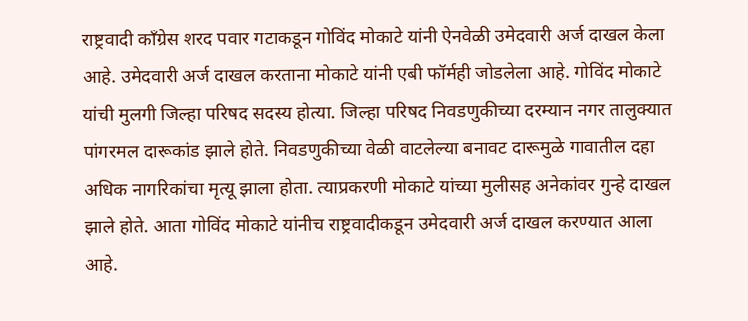राष्ट्रवादी काँग्रेस शरद पवार गटाकडून गोविंद मोकाटे यांनी ऐनवेळी उमेदवारी अर्ज दाखल केला आहे. उमेदवारी अर्ज दाखल करताना मोकाटे यांनी एबी फॉर्मही जोडलेला आहे. गोविंद मोकाटे यांची मुलगी जिल्हा परिषद सदस्य होत्या. जिल्हा परिषद निवडणुकीच्या दरम्यान नगर तालुक्यात पांगरमल दारूकांड झाले होते. निवडणुकीच्या वेळी वाटलेल्या बनावट दारूमुळे गावातील दहा अधिक नागरिकांचा मृत्यू झाला होता. त्याप्रकरणी मोकाटे यांच्या मुलीसह अनेकांवर गुन्हे दाखल झाले होते. आता गोविंद मोकाटे यांनीच राष्ट्रवादीकडून उमेदवारी अर्ज दाखल करण्यात आला आहे.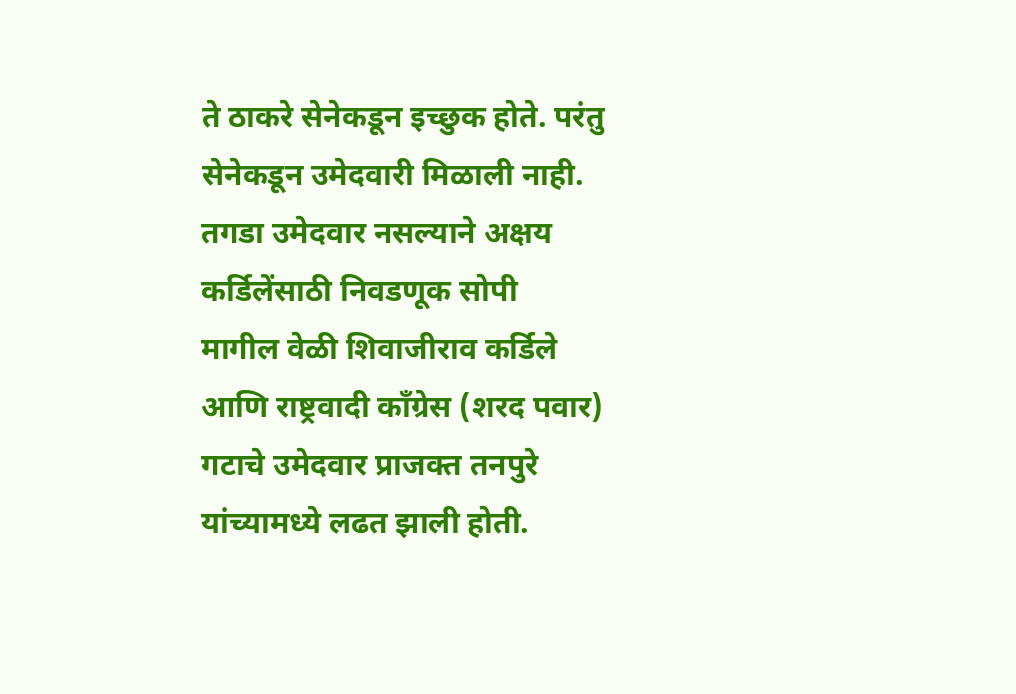ते ठाकरे सेनेकडून इच्छुक होते. परंतु सेनेकडून उमेदवारी मिळाली नाही.
तगडा उमेदवार नसल्याने अक्षय कर्डिलेंसाठी निवडणूक सोपी
मागील वेळी शिवाजीराव कर्डिले आणि राष्ट्रवादी काँग्रेस (शरद पवार) गटाचे उमेदवार प्राजक्त तनपुरे यांच्यामध्ये लढत झाली होती.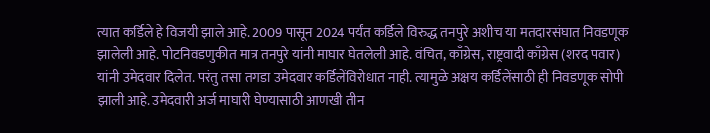त्यात कर्डिले हे विजयी झाले आहे. 2009 पासून 2024 पर्यंत कर्डिले विरुद्ध तनपुरे अशीच या मतदारसंघात निवडणूक झालेली आहे. पोटनिवडणुकीत मात्र तनपुरे यांनी माघार घेतलेली आहे. वंचित, काँग्रेस, राष्ट्रवादी काँग्रेस (शरद पवार) यांनी उमेदवार दिलेत. परंतु तसा तगडा उमेदवार कर्डिलेंविरोधात नाही. त्यामुळे अक्षय कर्डिलेंसाठी ही निवडणूक सोपी झाली आहे. उमेदवारी अर्ज माघारी घेण्यासाठी आणखी तीन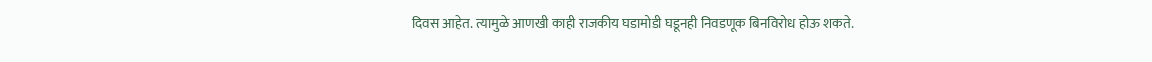दिवस आहेत. त्यामुळे आणखी काही राजकीय घडामोडी घडूनही निवडणूक बिनविरोध होऊ शकते.